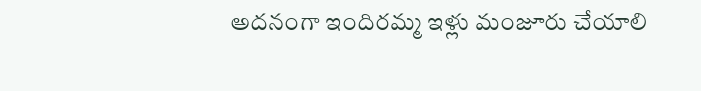అదనంగా ఇందిరమ్మ ఇళ్లు మంజూరు చేయాలి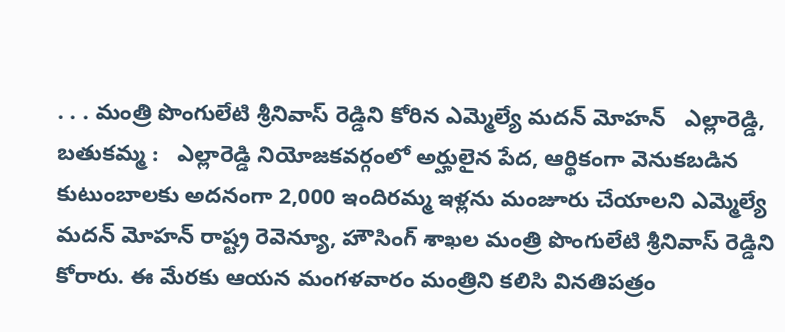. . . మంత్రి పొంగులేటి శ్రీనివాస్ రెడ్డిని కోరిన ఎమ్మెల్యే మదన్ మోహన్   ఎల్లారెడ్డి, బతుకమ్మ :   ఎల్లారెడ్డి నియోజకవర్గంలో అర్హులైన పేద, ఆర్థికంగా వెనుకబడిన కుటుంబాలకు అదనంగా 2,000 ఇందిరమ్మ ఇళ్లను మంజూరు చేయాలని ఎమ్మెల్యే మదన్ మోహన్ రాష్ట్ర రెవెన్యూ, హౌసింగ్ శాఖల మంత్రి పొంగులేటి శ్రీనివాస్ రెడ్డిని కోరారు. ఈ మేరకు ఆయన మంగళవారం మంత్రిని కలిసి వినతిపత్రం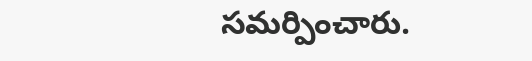సమర్పించారు.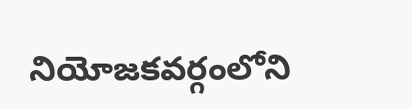నియోజకవర్గంలోని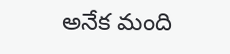అనేక మంది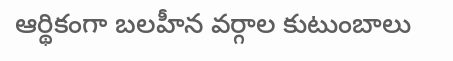ఆర్థికంగా బలహీన వర్గాల కుటుంబాలు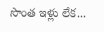సొంత ఇళ్లు లేక...